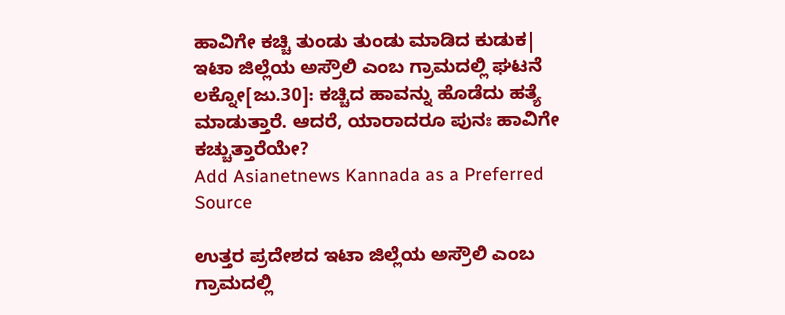ಹಾವಿಗೇ ಕಚ್ಚಿ ತುಂಡು ತುಂಡು ಮಾಡಿದ ಕುಡುಕ| ಇಟಾ ಜಿಲ್ಲೆಯ ಅಸ್ರೌಲಿ ಎಂಬ ಗ್ರಾಮದಲ್ಲಿ ಘಟನೆ
ಲಕ್ನೋ[ಜು.30]: ಕಚ್ಚಿದ ಹಾವನ್ನು ಹೊಡೆದು ಹತ್ಯೆ ಮಾಡುತ್ತಾರೆ. ಆದರೆ, ಯಾರಾದರೂ ಪುನಃ ಹಾವಿಗೇ ಕಚ್ಚುತ್ತಾರೆಯೇ?
Add Asianetnews Kannada as a Preferred Source

ಉತ್ತರ ಪ್ರದೇಶದ ಇಟಾ ಜಿಲ್ಲೆಯ ಅಸ್ರೌಲಿ ಎಂಬ ಗ್ರಾಮದಲ್ಲಿ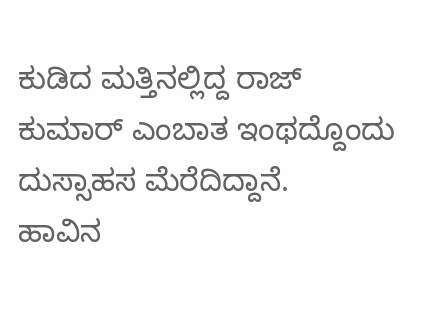ಕುಡಿದ ಮತ್ತಿನಲ್ಲಿದ್ದ ರಾಜ್ ಕುಮಾರ್ ಎಂಬಾತ ಇಂಥದ್ದೊಂದು ದುಸ್ಸಾಹಸ ಮೆರೆದಿದ್ದಾನೆ.
ಹಾವಿನ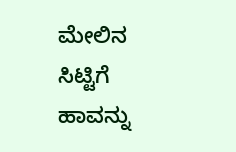ಮೇಲಿನ ಸಿಟ್ಟಿಗೆ ಹಾವನ್ನು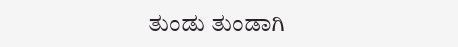ತುಂಡು ತುಂಡಾಗಿ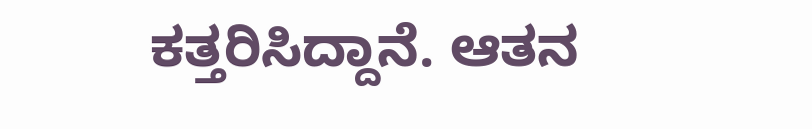ಕತ್ತರಿಸಿದ್ದಾನೆ. ಆತನ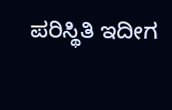ಪರಿಸ್ಥಿತಿ ಇದೀಗ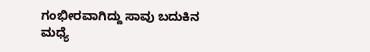ಗಂಭೀರವಾಗಿದ್ದು ಸಾವು ಬದುಕಿನ ಮಧ್ಯೆ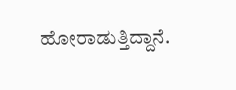ಹೋರಾಡುತ್ತಿದ್ದಾನೆ.